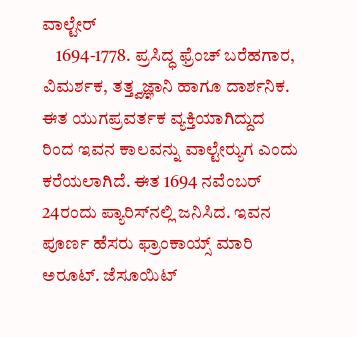ವಾಲ್ಟೇರ್
    1694-1778. ಪ್ರಸಿದ್ಧ ಫ್ರೆಂಚ್ ಬರೆಹಗಾರ, ವಿಮರ್ಶಕ, ತತ್ತ್ವಜ್ಞಾನಿ ಹಾಗೂ ದಾರ್ಶನಿಕ. ಈತ ಯುಗಪ್ರವರ್ತಕ ವ್ಯಕ್ತಿಯಾಗಿದ್ದುದ ರಿಂದ ಇವನ ಕಾಲವನ್ನು ವಾಲ್ಟೇರ್‍ಯುಗ ಎಂದು ಕರೆಯಲಾಗಿದೆ. ಈತ 1694 ನವೆಂಬರ್ 24ರಂದು ಪ್ಯಾರಿಸ್‍ನಲ್ಲಿ ಜನಿಸಿದ. ಇವನ ಪೂರ್ಣ ಹೆಸರು ಫ್ರಾಂಕಾಯ್ಸ್ ಮಾರಿ ಅರೂಟ್. ಜೆಸೂಯಿಟ್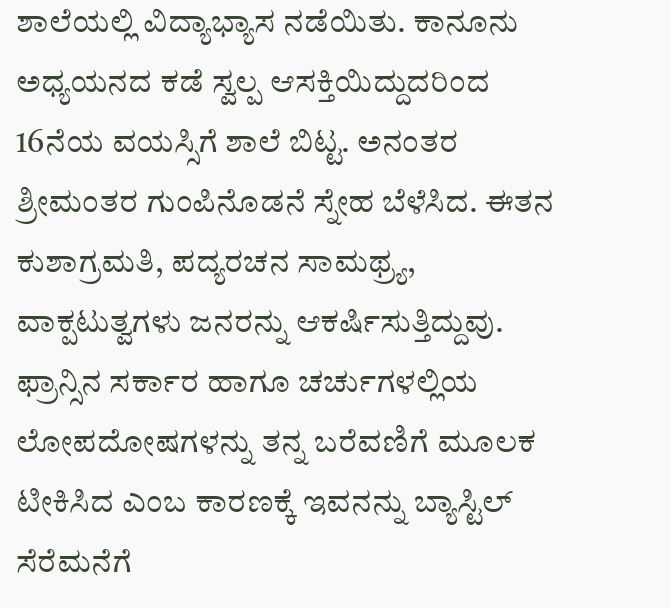ಶಾಲೆಯಲ್ಲಿ ವಿದ್ಯಾಭ್ಯಾಸ ನಡೆಯಿತು. ಕಾನೂನು ಅಧ್ಯಯನದ ಕಡೆ ಸ್ವಲ್ಪ ಆಸಕ್ತಿಯಿದ್ದುದರಿಂದ 16ನೆಯ ವಯಸ್ಸಿಗೆ ಶಾಲೆ ಬಿಟ್ಟ. ಅನಂತರ ಶ್ರೀಮಂತರ ಗುಂಪಿನೊಡನೆ ಸ್ನೇಹ ಬೆಳೆಸಿದ. ಈತನ ಕುಶಾಗ್ರಮತಿ, ಪದ್ಯರಚನ ಸಾಮಥ್ರ್ಯ, ವಾಕ್ಪಟುತ್ವಗಳು ಜನರನ್ನು ಆಕರ್ಷಿಸುತ್ತಿದ್ದುವು. ಫ್ರಾನ್ಸಿನ ಸರ್ಕಾರ ಹಾಗೂ ಚರ್ಚುಗಳಲ್ಲಿಯ ಲೋಪದೋಷಗಳನ್ನು ತನ್ನ ಬರೆವಣಿಗೆ ಮೂಲಕ ಟೀಕಿಸಿದ ಎಂಬ ಕಾರಣಕ್ಕೆ ಇವನನ್ನು ಬ್ಯಾಸ್ಟಿಲ್ ಸೆರೆಮನೆಗೆ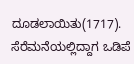ದೂಡಲಾಯಿತು(1717). ಸೆರೆಮನೆಯಲ್ಲಿದ್ದಾಗ ಒಡಿಪೆ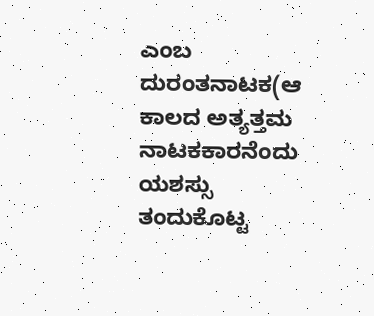ಎಂಬ ದುರಂತನಾಟಕ(ಆ ಕಾಲದ ಅತ್ಯತ್ತಮ ನಾಟಕಕಾರನೆಂದು ಯಶಸ್ಸು ತಂದುಕೊಟ್ಟ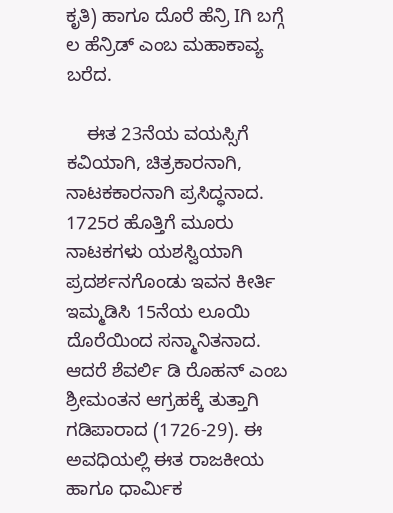ಕೃತಿ) ಹಾಗೂ ದೊರೆ ಹೆನ್ರಿ Iಗಿ ಬಗ್ಗೆ ಲ ಹೆನ್ರಿಡ್ ಎಂಬ ಮಹಾಕಾವ್ಯ ಬರೆದ.

    ಈತ 23ನೆಯ ವಯಸ್ಸಿಗೆ ಕವಿಯಾಗಿ, ಚಿತ್ರಕಾರನಾಗಿ, ನಾಟಕಕಾರನಾಗಿ ಪ್ರಸಿದ್ಧನಾದ. 1725ರ ಹೊತ್ತಿಗೆ ಮೂರು ನಾಟಕಗಳು ಯಶಸ್ವಿಯಾಗಿ ಪ್ರದರ್ಶನಗೊಂಡು ಇವನ ಕೀರ್ತಿ ಇಮ್ಮಡಿಸಿ 15ನೆಯ ಲೂಯಿ ದೊರೆಯಿಂದ ಸನ್ಮಾನಿತನಾದ. ಆದರೆ ಶೆವರ್ಲಿ ಡಿ ರೊಹನ್ ಎಂಬ ಶ್ರೀಮಂತನ ಆಗ್ರಹಕ್ಕೆ ತುತ್ತಾಗಿ ಗಡಿಪಾರಾದ (1726-29). ಈ ಅವಧಿಯಲ್ಲಿ ಈತ ರಾಜಕೀಯ ಹಾಗೂ ಧಾರ್ಮಿಕ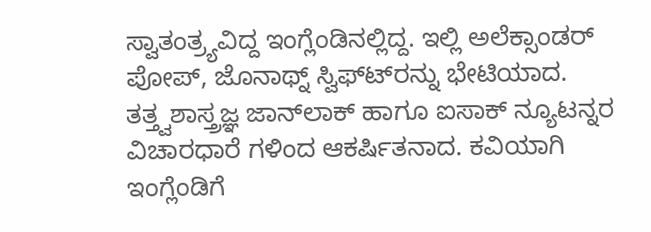ಸ್ವಾತಂತ್ರ್ಯವಿದ್ದ ಇಂಗ್ಲೆಂಡಿನಲ್ಲಿದ್ದ. ಇಲ್ಲಿ ಅಲೆಕ್ಸಾಂಡರ್ ಪೋಪ್, ಜೊನಾಥ್ನ್ ಸ್ವಿಫ್ಟ್‍ರನ್ನು ಭೇಟಿಯಾದ. ತತ್ತ್ವಶಾಸ್ತ್ರಜ್ಞ ಜಾನ್‍ಲಾಕ್ ಹಾಗೂ ಐಸಾಕ್ ನ್ಯೂಟನ್ನರ ವಿಚಾರಧಾರೆ ಗಳಿಂದ ಆಕರ್ಷಿತನಾದ. ಕವಿಯಾಗಿ ಇಂಗ್ಲೆಂಡಿಗೆ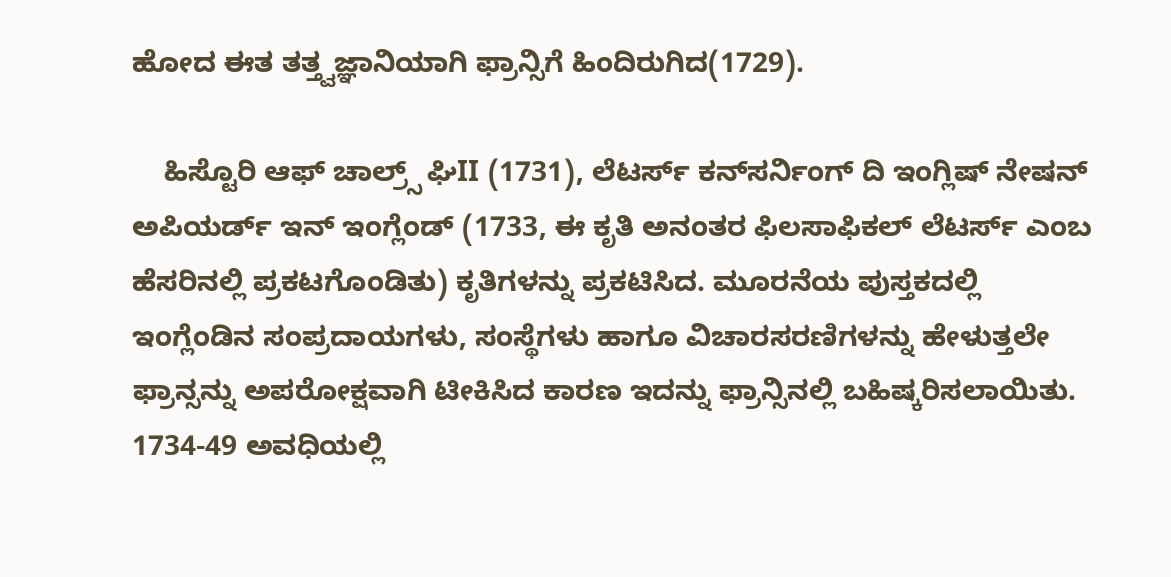ಹೋದ ಈತ ತತ್ತ್ವಜ್ಞಾನಿಯಾಗಿ ಫ್ರಾನ್ಸಿಗೆ ಹಿಂದಿರುಗಿದ(1729).

    ಹಿಸ್ಟೊರಿ ಆಫ್ ಚಾಲ್ರ್ಸ್ ಘಿII (1731), ಲೆಟರ್ಸ್ ಕನ್‍ಸರ್ನಿಂಗ್ ದಿ ಇಂಗ್ಲಿಷ್ ನೇಷನ್ ಅಪಿಯರ್ಡ್ ಇನ್ ಇಂಗ್ಲೆಂಡ್ (1733, ಈ ಕೃತಿ ಅನಂತರ ಫಿಲಸಾಫಿಕಲ್ ಲೆಟರ್ಸ್ ಎಂಬ ಹೆಸರಿನಲ್ಲಿ ಪ್ರಕಟಗೊಂಡಿತು) ಕೃತಿಗಳನ್ನು ಪ್ರಕಟಿಸಿದ. ಮೂರನೆಯ ಪುಸ್ತಕದಲ್ಲಿ ಇಂಗ್ಲೆಂಡಿನ ಸಂಪ್ರದಾಯಗಳು, ಸಂಸ್ಥೆಗಳು ಹಾಗೂ ವಿಚಾರಸರಣಿಗಳನ್ನು ಹೇಳುತ್ತಲೇ ಫ್ರಾನ್ಸನ್ನು ಅಪರೋಕ್ಷವಾಗಿ ಟೀಕಿಸಿದ ಕಾರಣ ಇದನ್ನು ಫ್ರಾನ್ಸಿನಲ್ಲಿ ಬಹಿಷ್ಕರಿಸಲಾಯಿತು. 1734-49 ಅವಧಿಯಲ್ಲಿ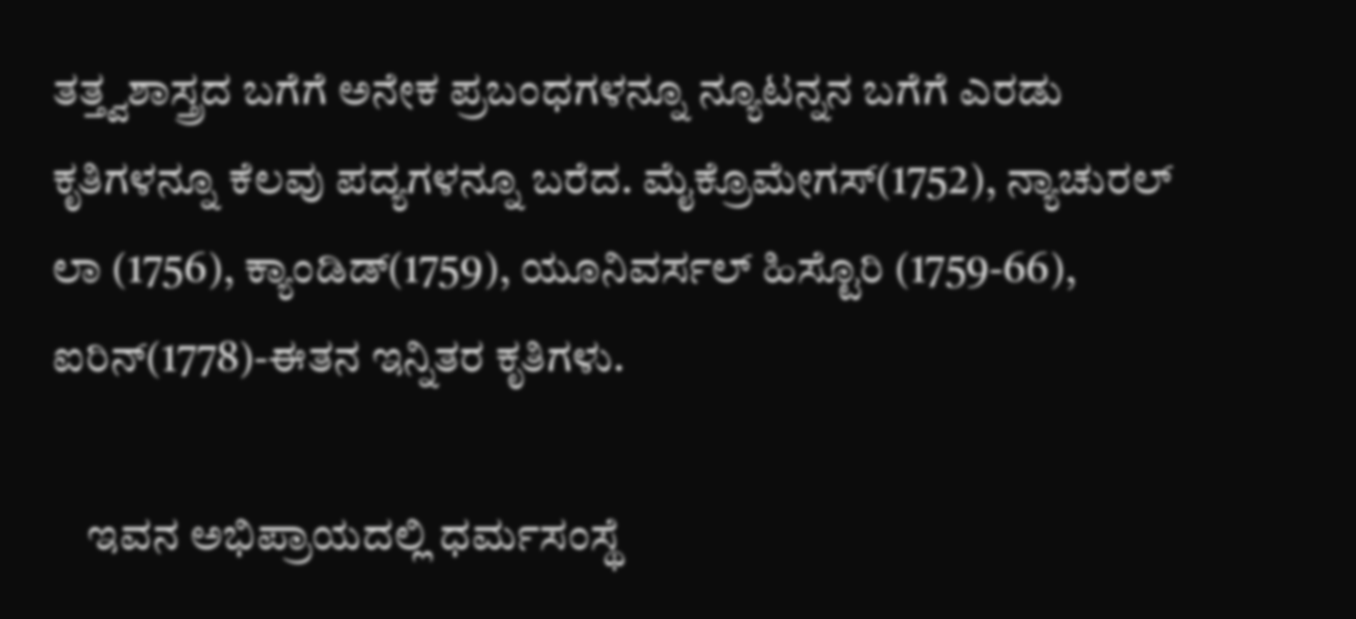ತತ್ತ್ವಶಾಸ್ತ್ರದ ಬಗೆಗೆ ಅನೇಕ ಪ್ರಬಂಧಗಳನ್ನೂ ನ್ಯೂಟನ್ನನ ಬಗೆಗೆ ಎರಡು ಕೃತಿಗಳನ್ನೂ ಕೆಲವು ಪದ್ಯಗಳನ್ನೂ ಬರೆದ. ಮೈಕ್ರೊಮೇಗಸ್(1752), ನ್ಯಾಚುರಲ್ ಲಾ (1756), ಕ್ಯಾಂಡಿಡ್(1759), ಯೂನಿವರ್ಸಲ್ ಹಿಸ್ಟೊರಿ (1759-66), ಐರಿನ್(1778)-ಈತನ ಇನ್ನಿತರ ಕೃತಿಗಳು.

    ಇವನ ಅಭಿಪ್ರಾಯದಲ್ಲಿ ಧರ್ಮಸಂಸ್ಥೆ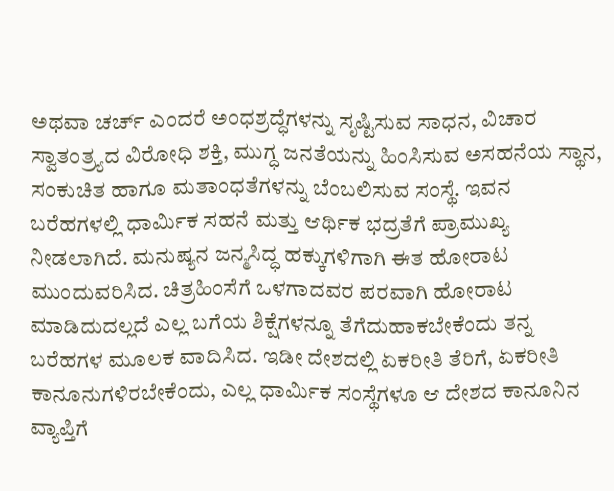ಅಥವಾ ಚರ್ಚ್ ಎಂದರೆ ಅಂಧಶ್ರದ್ಧೆಗಳನ್ನು ಸೃಷ್ಟಿಸುವ ಸಾಧನ, ವಿಚಾರ ಸ್ವಾತಂತ್ರ್ಯದ ವಿರೋಧಿ ಶಕ್ತಿ, ಮುಗ್ಧ ಜನತೆಯನ್ನು ಹಿಂಸಿಸುವ ಅಸಹನೆಯ ಸ್ಥಾನ, ಸಂಕುಚಿತ ಹಾಗೂ ಮತಾಂಧತೆಗಳನ್ನು ಬೆಂಬಲಿಸುವ ಸಂಸ್ಥೆ. ಇವನ ಬರೆಹಗಳಲ್ಲಿ ಧಾರ್ಮಿಕ ಸಹನೆ ಮತ್ತು ಆರ್ಥಿಕ ಭದ್ರತೆಗೆ ಪ್ರಾಮುಖ್ಯ ನೀಡಲಾಗಿದೆ. ಮನುಷ್ಯನ ಜನ್ಮಸಿದ್ಧ ಹಕ್ಕುಗಳಿಗಾಗಿ ಈತ ಹೋರಾಟ ಮುಂದುವರಿಸಿದ. ಚಿತ್ರಹಿಂಸೆಗೆ ಒಳಗಾದವರ ಪರವಾಗಿ ಹೋರಾಟ ಮಾಡಿದುದಲ್ಲದೆ ಎಲ್ಲ ಬಗೆಯ ಶಿಕ್ಷೆಗಳನ್ನೂ ತೆಗೆದುಹಾಕಬೇಕೆಂದು ತನ್ನ ಬರೆಹಗಳ ಮೂಲಕ ವಾದಿಸಿದ. ಇಡೀ ದೇಶದಲ್ಲಿ ಏಕರೀತಿ ತೆರಿಗೆ, ಏಕರೀತಿ ಕಾನೂನುಗಳಿರಬೇಕೆಂದು, ಎಲ್ಲ ಧಾರ್ಮಿಕ ಸಂಸ್ಥೆಗಳೂ ಆ ದೇಶದ ಕಾನೂನಿನ ವ್ಯಾಪ್ತಿಗೆ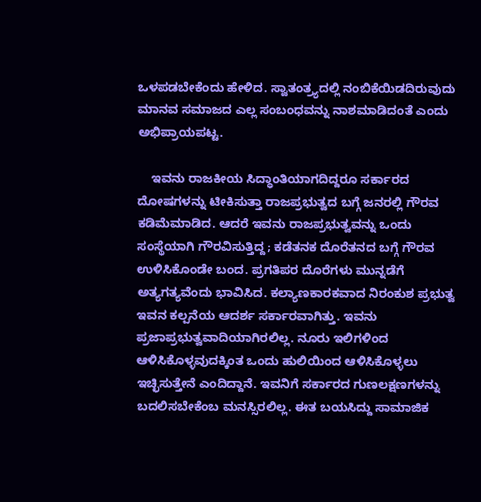ಒಳಪಡಬೇಕೆಂದು ಹೇಳಿದ. ಸ್ವಾತಂತ್ರ್ಯದಲ್ಲಿ ನಂಬಿಕೆಯಿಡದಿರುವುದು ಮಾನವ ಸಮಾಜದ ಎಲ್ಲ ಸಂಬಂಧವನ್ನು ನಾಶಮಾಡಿದಂತೆ ಎಂದು ಅಭಿಪ್ರಾಯಪಟ್ಟ.

    ಇವನು ರಾಜಕೀಯ ಸಿದ್ಧಾಂತಿಯಾಗದಿದ್ದರೂ ಸರ್ಕಾರದ ದೋಷಗಳನ್ನು ಟೀಕಿಸುತ್ತಾ ರಾಜಪ್ರಭುತ್ವದ ಬಗ್ಗೆ ಜನರಲ್ಲಿ ಗೌರವ ಕಡಿಮೆಮಾಡಿದ. ಆದರೆ ಇವನು ರಾಜಪ್ರಭುತ್ವವನ್ನು ಒಂದು ಸಂಸ್ಥೆಯಾಗಿ ಗೌರವಿಸುತ್ತಿದ್ದ; ಕಡೆತನಕ ದೊರೆತನದ ಬಗ್ಗೆ ಗೌರವ ಉಳಿಸಿಕೊಂಡೇ ಬಂದ. ಪ್ರಗತಿಪರ ದೊರೆಗಳು ಮುನ್ನಡೆಗೆ ಅತ್ಯಗತ್ಯವೆಂದು ಭಾವಿಸಿದ. ಕಲ್ಯಾಣಕಾರಕವಾದ ನಿರಂಕುಶ ಪ್ರಭುತ್ವ ಇವನ ಕಲ್ಪನೆಯ ಆದರ್ಶ ಸರ್ಕಾರವಾಗಿತ್ತು. ಇವನು ಪ್ರಜಾಪ್ರಭುತ್ವವಾದಿಯಾಗಿರಲಿಲ್ಲ. ನೂರು ಇಲಿಗಳಿಂದ ಆಳಿಸಿಕೊಳ್ಳವುದಕ್ಕಿಂತ ಒಂದು ಹುಲಿಯಿಂದ ಆಳಿಸಿಕೊಳ್ಳಲು ಇಚ್ಛಿಸುತ್ತೇನೆ ಎಂದಿದ್ದಾನೆ. ಇವನಿಗೆ ಸರ್ಕಾರದ ಗುಣಲಕ್ಷಣಗಳನ್ನು ಬದಲಿಸಬೇಕೆಂಬ ಮನಸ್ಸಿರಲಿಲ್ಲ. ಈತ ಬಯಸಿದ್ದು ಸಾಮಾಜಿಕ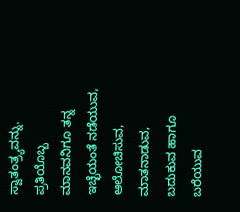ಸ್ವಾತಂತ್ರ್ಯವನ್ನು. ಪ್ರತಿಯೊಬ್ಬ ಮಾನವನಿಗೂ ತನ್ನ ಇಚ್ಛೆಯಂತೆ ನಡೆಯುವ, ಆಲೋಚಿಸುವ, ಮಾತನಾಡುವ, ಬದುಕುವ ಹಾಗೂ ಬರೆಯುವ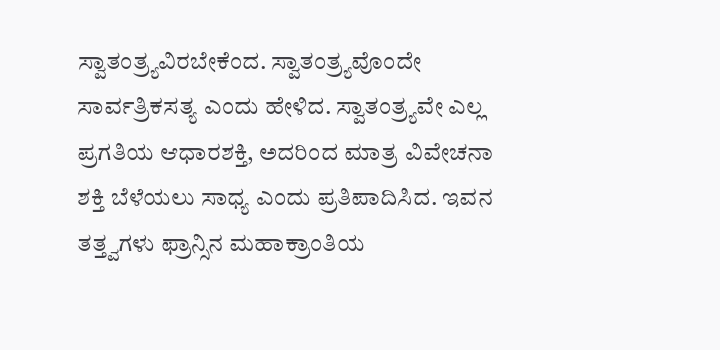ಸ್ವಾತಂತ್ರ್ಯವಿರಬೇಕೆಂದ. ಸ್ವಾತಂತ್ರ್ಯವೊಂದೇ ಸಾರ್ವತ್ರಿಕಸತ್ಯ ಎಂದು ಹೇಳಿದ. ಸ್ವಾತಂತ್ರ್ಯವೇ ಎಲ್ಲ ಪ್ರಗತಿಯ ಆಧಾರಶಕ್ತಿ, ಅದರಿಂದ ಮಾತ್ರ ವಿವೇಚನಾ ಶಕ್ತಿ ಬೆಳೆಯಲು ಸಾಧ್ಯ ಎಂದು ಪ್ರತಿಪಾದಿಸಿದ. ಇವನ ತತ್ತ್ವಗಳು ಫ್ರಾನ್ಸಿನ ಮಹಾಕ್ರಾಂತಿಯ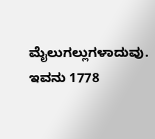ಮೈಲುಗಲ್ಲುಗಳಾದುವು. ಇವನು 1778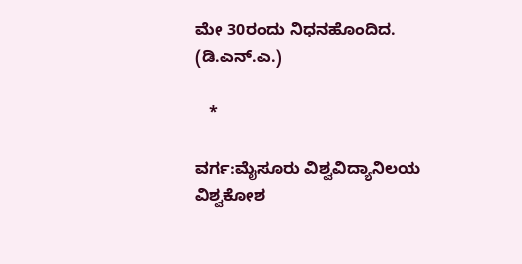ಮೇ 30ರಂದು ನಿಧನಹೊಂದಿದ.
(ಡಿ.ಎನ್.ಎ.)

   *

ವರ್ಗ:ಮೈಸೂರು ವಿಶ್ವವಿದ್ಯಾನಿಲಯ ವಿಶ್ವಕೋಶ